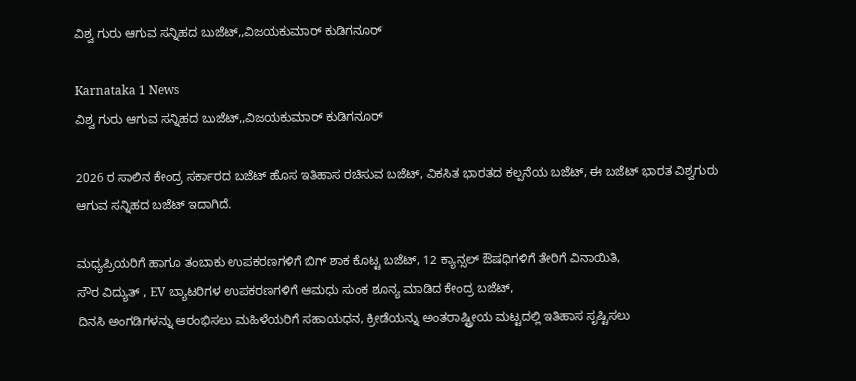ವಿಶ್ವ ಗುರು ಆಗುವ ಸನ್ನಿಹದ ಬುಜೆಟ್,,ವಿಜಯಕುಮಾರ್ ಕುಡಿಗನೂರ್

Karnataka 1 News
ವಿಶ್ವ ಗುರು ಆಗುವ ಸನ್ನಿಹದ ಬುಜೆಟ್,,ವಿಜಯಕುಮಾರ್ ಕುಡಿಗನೂರ್

2026 ರ ಸಾಲಿನ ಕೇಂದ್ರ ಸರ್ಕಾರದ ಬಜೆಟ್ ಹೊಸ ಇತಿಹಾಸ ರಚಿಸುವ ಬಜೆಟ್, ವಿಕಸಿತ ಭಾರತದ ಕಲ್ಪನೆಯ ಬಜೆಟ್, ಈ ಬಜೆಟ್ ಭಾರತ ವಿಶ್ವಗುರು ಆಗುವ ಸನ್ನಿಹದ ಬಜೆಟ್ ಇದಾಗಿದೆ.

ಮಧ್ಯಪ್ರಿಯರಿಗೆ ಹಾಗೂ ತಂಬಾಕು ಉಪಕರಣಗಳಿಗೆ ಬಿಗ್ ಶಾಕ ಕೊಟ್ಟ ಬಜೆಟ್, 12 ಕ್ಯಾನ್ಸಲ್ ಔಷಧಿಗಳಿಗೆ ತೇರಿಗೆ ವಿನಾಯಿತಿ,
ಸೌರ ವಿದ್ಯುತ್ , EV ಬ್ಯಾಟರಿಗಳ ಉಪಕರಣಗಳಿಗೆ ಆಮಧು ಸುಂಕ ಶೂನ್ಯ ಮಾಡಿದ ಕೇಂದ್ರ ಬಜೆಟ್,
ದಿನಸಿ ಅಂಗಡಿಗಳನ್ನು ಆರಂಭಿಸಲು ಮಹಿಳೆಯರಿಗೆ ಸಹಾಯಧನ, ಕ್ರೀಡೆಯನ್ನು ಅಂತರಾಷ್ಟ್ರೀಯ ಮಟ್ಟದಲ್ಲಿ ಇತಿಹಾಸ ಸೃಷ್ಟಿಸಲು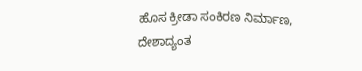ಹೊಸ ಕ್ರೀಡಾ ಸಂಕಿರಣ ನಿರ್ಮಾಣ, ದೇಶಾದ್ಯಂತ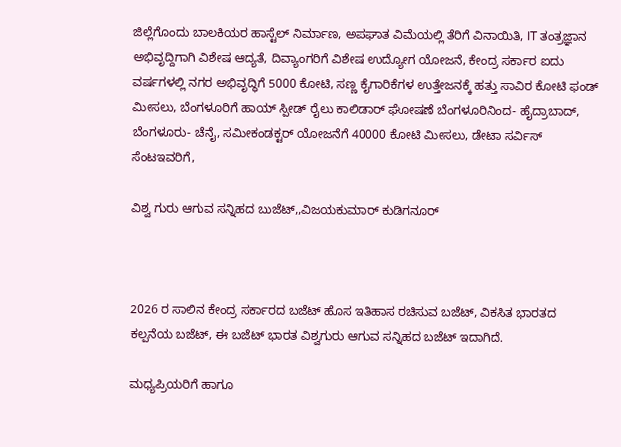ಜಿಲ್ಲೆಗೊಂದು ಬಾಲಕಿಯರ ಹಾಸ್ಟೆಲ್ ನಿರ್ಮಾಣ, ಅಪಘಾತ ವಿಮೆಯಲ್ಲಿ ತೆರಿಗೆ ವಿನಾಯಿತಿ, IT ತಂತ್ರಜ್ಞಾನ ಅಭಿವೃದ್ದಿಗಾಗಿ ವಿಶೇಷ ಆದ್ಯತೆ, ದಿವ್ಯಾಂಗರಿಗೆ ವಿಶೇಷ ಉದ್ಯೋಗ ಯೋಜನೆ, ಕೇಂದ್ರ ಸರ್ಕಾರ ಐದು ವರ್ಷಗಳಲ್ಲಿ ನಗರ ಅಭಿವೃದ್ಧಿಗೆ 5000 ಕೋಟಿ, ಸಣ್ಣ ಕೈಗಾರಿಕೆಗಳ ಉತ್ತೇಜನಕ್ಕೆ ಹತ್ತು ಸಾವಿರ ಕೋಟಿ ಫಂಡ್ ಮೀಸಲು, ಬೆಂಗಳೂರಿಗೆ ಹಾಯ್ ಸ್ಪೀಡ್ ರೈಲು ಕಾಲಿಡಾರ್ ಘೋಷಣೆ ಬೆಂಗಳೂರಿನಿಂದ- ಹೈದ್ರಾಬಾದ್, ಬೆಂಗಳೂರು- ಚೆನೈ, ಸಮೀಕಂಡಕ್ಟರ್ ಯೋಜನೆಗೆ 40000 ಕೋಟಿ ಮೀಸಲು, ಡೇಟಾ ಸರ್ವಿಸ್ ಸೆಂಟಇವರಿಗೆ,

ವಿಶ್ವ ಗುರು ಆಗುವ ಸನ್ನಿಹದ ಬುಜೆಟ್,,ವಿಜಯಕುಮಾರ್ ಕುಡಿಗನೂರ್



2026 ರ ಸಾಲಿನ ಕೇಂದ್ರ ಸರ್ಕಾರದ ಬಜೆಟ್ ಹೊಸ ಇತಿಹಾಸ ರಚಿಸುವ ಬಜೆಟ್, ವಿಕಸಿತ ಭಾರತದ ಕಲ್ಪನೆಯ ಬಜೆಟ್, ಈ ಬಜೆಟ್ ಭಾರತ ವಿಶ್ವಗುರು ಆಗುವ ಸನ್ನಿಹದ ಬಜೆಟ್ ಇದಾಗಿದೆ.

ಮಧ್ಯಪ್ರಿಯರಿಗೆ ಹಾಗೂ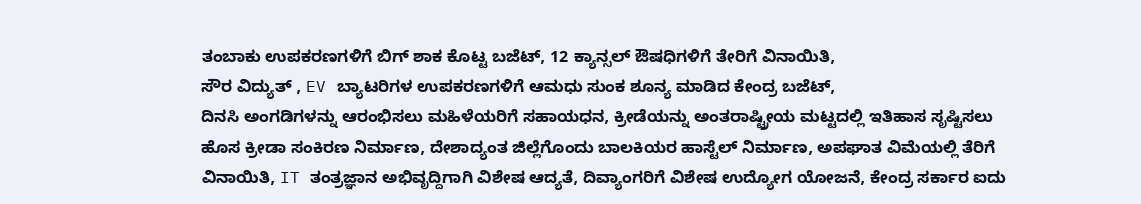ತಂಬಾಕು ಉಪಕರಣಗಳಿಗೆ ಬಿಗ್ ಶಾಕ ಕೊಟ್ಟ ಬಜೆಟ್, 12 ಕ್ಯಾನ್ಸಲ್ ಔಷಧಿಗಳಿಗೆ ತೇರಿಗೆ ವಿನಾಯಿತಿ,
ಸೌರ ವಿದ್ಯುತ್ , EV ಬ್ಯಾಟರಿಗಳ ಉಪಕರಣಗಳಿಗೆ ಆಮಧು ಸುಂಕ ಶೂನ್ಯ ಮಾಡಿದ ಕೇಂದ್ರ ಬಜೆಟ್,
ದಿನಸಿ ಅಂಗಡಿಗಳನ್ನು ಆರಂಭಿಸಲು ಮಹಿಳೆಯರಿಗೆ ಸಹಾಯಧನ, ಕ್ರೀಡೆಯನ್ನು ಅಂತರಾಷ್ಟ್ರೀಯ ಮಟ್ಟದಲ್ಲಿ ಇತಿಹಾಸ ಸೃಷ್ಟಿಸಲು ಹೊಸ ಕ್ರೀಡಾ ಸಂಕಿರಣ ನಿರ್ಮಾಣ, ದೇಶಾದ್ಯಂತ ಜಿಲ್ಲೆಗೊಂದು ಬಾಲಕಿಯರ ಹಾಸ್ಟೆಲ್ ನಿರ್ಮಾಣ, ಅಪಘಾತ ವಿಮೆಯಲ್ಲಿ ತೆರಿಗೆ ವಿನಾಯಿತಿ, IT ತಂತ್ರಜ್ಞಾನ ಅಭಿವೃದ್ದಿಗಾಗಿ ವಿಶೇಷ ಆದ್ಯತೆ, ದಿವ್ಯಾಂಗರಿಗೆ ವಿಶೇಷ ಉದ್ಯೋಗ ಯೋಜನೆ, ಕೇಂದ್ರ ಸರ್ಕಾರ ಐದು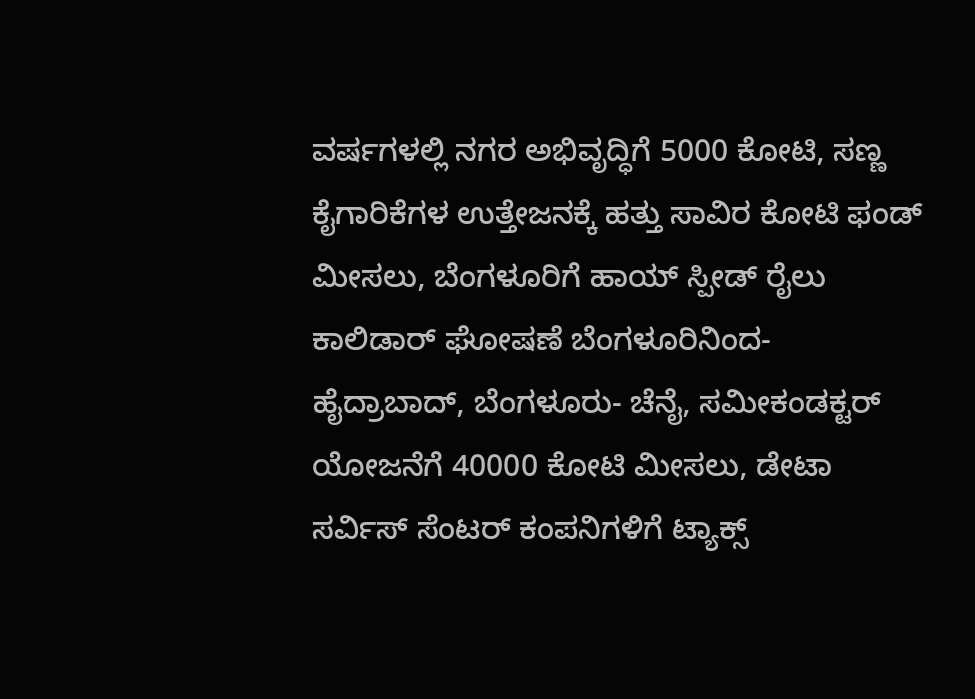ವರ್ಷಗಳಲ್ಲಿ ನಗರ ಅಭಿವೃದ್ಧಿಗೆ 5000 ಕೋಟಿ, ಸಣ್ಣ ಕೈಗಾರಿಕೆಗಳ ಉತ್ತೇಜನಕ್ಕೆ ಹತ್ತು ಸಾವಿರ ಕೋಟಿ ಫಂಡ್ ಮೀಸಲು, ಬೆಂಗಳೂರಿಗೆ ಹಾಯ್ ಸ್ಪೀಡ್ ರೈಲು ಕಾಲಿಡಾರ್ ಘೋಷಣೆ ಬೆಂಗಳೂರಿನಿಂದ- ಹೈದ್ರಾಬಾದ್, ಬೆಂಗಳೂರು- ಚೆನೈ, ಸಮೀಕಂಡಕ್ಟರ್ ಯೋಜನೆಗೆ 40000 ಕೋಟಿ ಮೀಸಲು, ಡೇಟಾ ಸರ್ವಿಸ್ ಸೆಂಟರ್ ಕಂಪನಿಗಳಿಗೆ ಟ್ಯಾಕ್ಸ್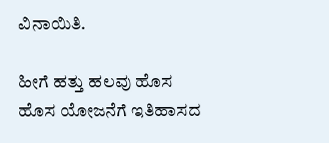ವಿನಾಯಿತಿ.

ಹೀಗೆ ಹತ್ತು ಹಲವು ಹೊಸ ಹೊಸ ಯೋಜನೆಗೆ ಇತಿಹಾಸದ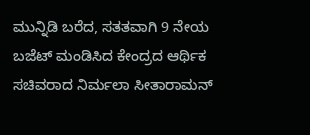ಮುನ್ನಿಡಿ ಬರೆದ, ಸತತವಾಗಿ 9 ನೇಯ ಬಜೆಟ್ ಮಂಡಿಸಿದ ಕೇಂದ್ರದ ಆರ್ಥಿಕ ಸಚಿವರಾದ ನಿರ್ಮಲಾ ಸೀತಾರಾಮನ್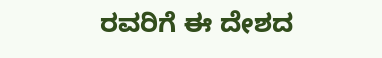ರವರಿಗೆ ಈ ದೇಶದ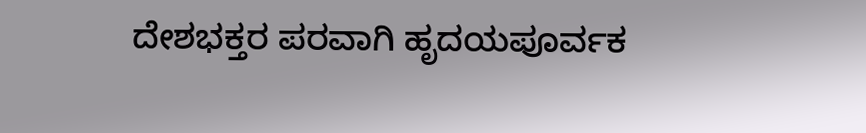ದೇಶಭಕ್ತರ ಪರವಾಗಿ ಹೃದಯಪೂರ್ವಕ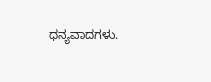ಧನ್ಯವಾದಗಳು.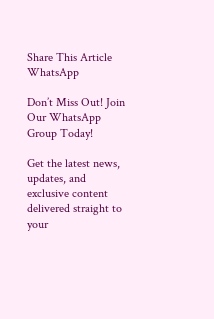Share This Article
WhatsApp

Don’t Miss Out! Join Our WhatsApp Group Today!

Get the latest news, updates, and exclusive content delivered straight to your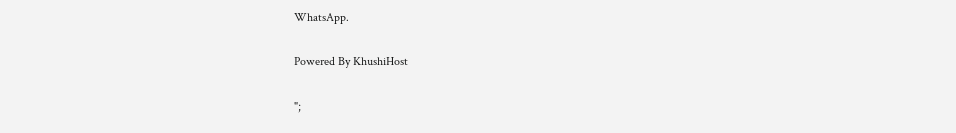WhatsApp.

Powered By KhushiHost

";